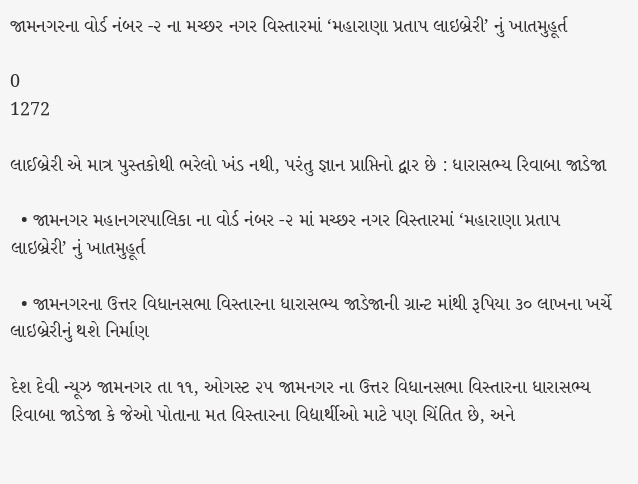જામનગરના વોર્ડ નંબર -૨ ના મચ્છર નગર વિસ્તારમાં ‘મહારાણા પ્રતાપ લાઇબ્રેરી’ નું ખાતમુહૂર્ત

0
1272

લાઈબ્રેરી એ માત્ર પુસ્તકોથી ભરેલો ખંડ નથી, પરંતુ જ્ઞાન પ્રાપ્તિનો દ્વાર છે : ધારાસભ્ય રિવાબા જાડેજા

  • જામનગર મહાનગરપાલિકા ના વોર્ડ નંબર -૨ માં મચ્છર નગર વિસ્તારમાં ‘મહારાણા પ્રતાપ લાઇબ્રેરી’ નું ખાતમુહૂર્ત

  • જામનગરના ઉત્તર વિધાનસભા વિસ્તારના ધારાસભ્ય જાડેજાની ગ્રાન્ટ માંથી રૂપિયા ૩૦ લાખના ખર્ચે લાઇબ્રેરીનું થશે નિર્માણ

દેશ દેવી ન્યૂઝ જામનગર તા ૧૧, ઓગસ્ટ ૨૫ જામનગર ના ઉત્તર વિધાનસભા વિસ્તારના ધારાસભ્ય રિવાબા જાડેજા કે જેઓ પોતાના મત વિસ્તારના વિદ્યાર્થીઓ માટે પણ ચિંતિત છે, અને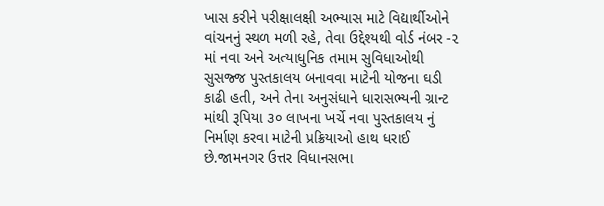ખાસ કરીને પરીક્ષાલક્ષી અભ્યાસ માટે વિદ્યાર્થીઓને વાંચનનું સ્થળ મળી રહે, તેવા ઉદ્દેશ્યથી વોર્ડ નંબર -૨ માં નવા અને અત્યાધુનિક તમામ સુવિધાઓથી સુસજ્જ પુસ્તકાલય બનાવવા માટેની યોજના ઘડી કાઢી હતી, અને તેના અનુસંધાને ધારાસભ્યની ગ્રાન્ટ માંથી રૂપિયા ૩૦ લાખના ખર્ચે નવા પુસ્તકાલય નું નિર્માણ કરવા માટેની પ્રક્રિયાઓ હાથ ધરાઈ છે.જામનગર ઉત્તર વિધાનસભા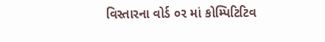વિસ્તારના વોર્ડ ૦ર માં કોમ્પિટિટિવ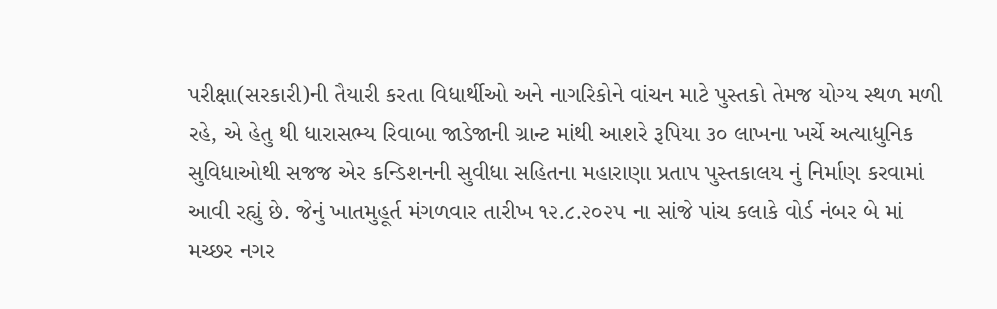પરીક્ષા(સરકારી)ની તૈયારી કરતા વિધાર્થીઓ અને નાગરિકોને વાંચન માટે પુસ્તકો તેમજ યોગ્ય સ્થળ મળી રહે, એ હેતુ થી ધારાસભ્ય રિવાબા જાડેજાની ગ્રાન્ટ માંથી આશરે રૂપિયા ૩૦ લાખના ખર્ચે અત્યાધુનિક સુવિધાઓથી સજજ એર કન્ડિશનની સુવીધા સહિતના મહારાણા પ્રતાપ પુસ્તકાલય નું નિર્માણ કરવામાં આવી રહ્યું છે. જેનું ખાતમુહૂર્ત મંગળવાર તારીખ ૧૨.૮.૨૦૨૫ ના સાંજે પાંચ કલાકે વોર્ડ નંબર બે માં મચ્છર નગર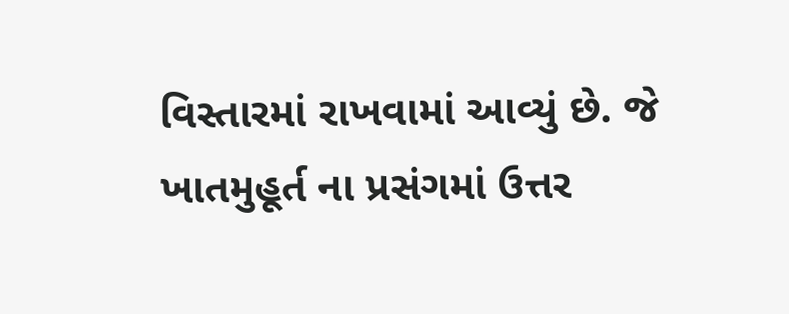વિસ્તારમાં રાખવામાં આવ્યું છે. જે ખાતમુહૂર્ત ના પ્રસંગમાં ઉત્તર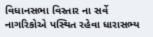વિધાનસભા વિસ્તાર ના સર્વે નાગરિકોએ પસ્થિત રહેવા ધારાસભ્ય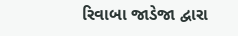રિવાબા જાડેજા દ્વારા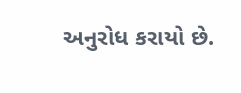અનુરોધ કરાયો છે.